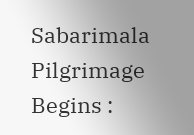Sabarimala Pilgrimage Begins :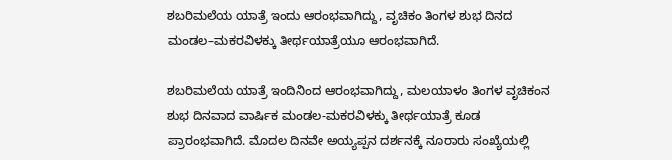ಶಬರಿಮಲೆಯ ಯಾತ್ರೆ ಇಂದು ಆರಂಭವಾಗಿದ್ದು, ವೃಚಿಕಂ ತಿಂಗಳ ಶುಭ ದಿನದ ಮಂಡಲ–ಮಕರವಿಳಕ್ಕು ತೀರ್ಥಯಾತ್ರೆಯೂ ಆರಂಭವಾಗಿದೆ.

ಶಬರಿಮಲೆಯ ಯಾತ್ರೆ ಇಂದಿನಿಂದ ಆರಂಭವಾಗಿದ್ದು, ಮಲಯಾಳಂ ತಿಂಗಳ ವೃಚಿಕಂನ ಶುಭ ದಿನವಾದ ವಾರ್ಷಿಕ ಮಂಡಲ-ಮಕರವಿಳಕ್ಕು ತೀರ್ಥಯಾತ್ರೆ ಕೂಡ ಪ್ರಾರಂಭವಾಗಿದೆ. ಮೊದಲ ದಿನವೇ ಅಯ್ಯಪ್ಪನ ದರ್ಶನಕ್ಕೆ ನೂರಾರು ಸಂಖ್ಯೆಯಲ್ಲಿ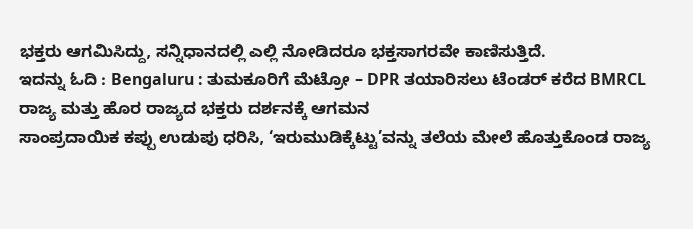ಭಕ್ತರು ಆಗಮಿಸಿದ್ದು, ಸನ್ನಿಧಾನದಲ್ಲಿ ಎಲ್ಲಿ ನೋಡಿದರೂ ಭಕ್ತಸಾಗರವೇ ಕಾಣಿಸುತ್ತಿದೆ.
ಇದನ್ನು ಓದಿ : Bengaluru : ತುಮಕೂರಿಗೆ ಮೆಟ್ರೋ – DPR ತಯಾರಿಸಲು ಟೆಂಡರ್ ಕರೆದ BMRCL
ರಾಜ್ಯ ಮತ್ತು ಹೊರ ರಾಜ್ಯದ ಭಕ್ತರು ದರ್ಶನಕ್ಕೆ ಆಗಮನ
ಸಾಂಪ್ರದಾಯಿಕ ಕಪ್ಪು ಉಡುಪು ಧರಿಸಿ, ‘ಇರುಮುಡಿಕ್ಕೆಟ್ಟು’ವನ್ನು ತಲೆಯ ಮೇಲೆ ಹೊತ್ತುಕೊಂಡ ರಾಜ್ಯ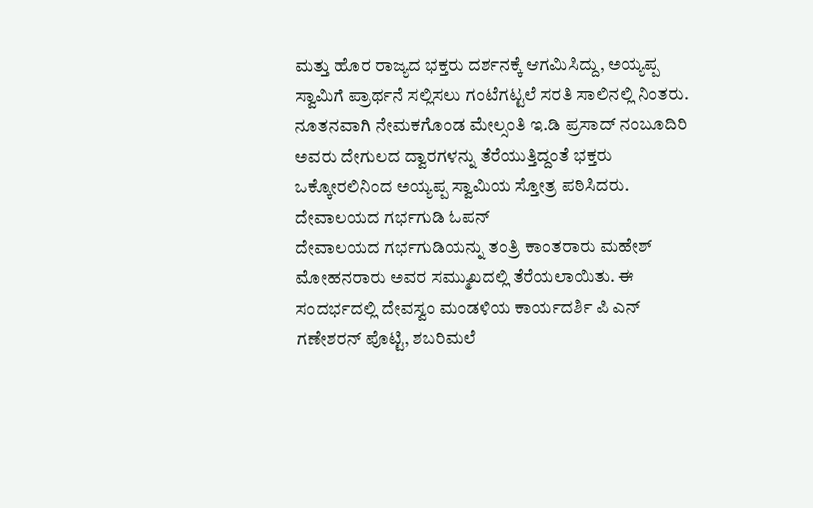ಮತ್ತು ಹೊರ ರಾಜ್ಯದ ಭಕ್ತರು ದರ್ಶನಕ್ಕೆ ಆಗಮಿಸಿದ್ದು, ಅಯ್ಯಪ್ಪ ಸ್ವಾಮಿಗೆ ಪ್ರಾರ್ಥನೆ ಸಲ್ಲಿಸಲು ಗಂಟೆಗಟ್ಟಲೆ ಸರತಿ ಸಾಲಿನಲ್ಲಿ ನಿಂತರು. ನೂತನವಾಗಿ ನೇಮಕಗೊಂಡ ಮೇಲ್ಸಂತಿ ಇ.ಡಿ ಪ್ರಸಾದ್ ನಂಬೂದಿರಿ ಅವರು ದೇಗುಲದ ದ್ವಾರಗಳನ್ನು ತೆರೆಯುತ್ತಿದ್ದಂತೆ ಭಕ್ತರು ಒಕ್ಕೋರಲಿನಿಂದ ಅಯ್ಯಪ್ಪ ಸ್ವಾಮಿಯ ಸ್ತೋತ್ರ ಪಠಿಸಿದರು.
ದೇವಾಲಯದ ಗರ್ಭಗುಡಿ ಓಪನ್
ದೇವಾಲಯದ ಗರ್ಭಗುಡಿಯನ್ನು ತಂತ್ರಿ ಕಾಂತರಾರು ಮಹೇಶ್ ಮೋಹನರಾರು ಅವರ ಸಮ್ಮುಖದಲ್ಲಿ ತೆರೆಯಲಾಯಿತು. ಈ ಸಂದರ್ಭದಲ್ಲಿ ದೇವಸ್ವಂ ಮಂಡಳಿಯ ಕಾರ್ಯದರ್ಶಿ ಪಿ ಎನ್ ಗಣೇಶರನ್ ಪೊಟ್ಟಿ, ಶಬರಿಮಲೆ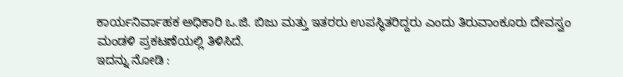ಕಾರ್ಯನಿರ್ವಾಹಕ ಅಧಿಕಾರಿ ಒ.ಜಿ. ಬಿಜು ಮತ್ತು ಇತರರು ಉಪಸ್ಥಿತರಿದ್ದರು ಎಂದು ತಿರುವಾಂಕೂರು ದೇವಸ್ವಂ ಮಂಡಳಿ ಪ್ರಕಟಣೆಯಲ್ಲಿ ತಿಳಿಸಿದೆ.
ಇದನ್ನು ನೋಡಿ :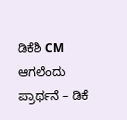ಡಿಕೆಶಿ CM ಆಗಲೆಂದು ಪ್ರಾರ್ಥನೆ – ಡಿಕೆ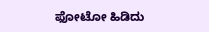ಫೋಟೋ ಹಿಡಿದು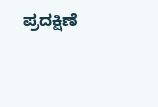ಪ್ರದಕ್ಷಿಣೆ